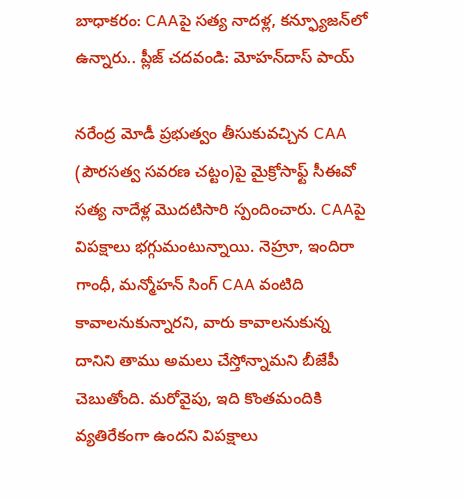బాధాకరం: CAAపై సత్య నాదళ్ల, కన్ఫ్యూజన్‍‌లో ఉన్నారు.. ప్లీజ్ చదవండి: మోహన్‌దాస్ పాయ్

నరేంద్ర మోడీ ప్రభుత్వం తీసుకువచ్చిన CAA (పౌరసత్వ సవరణ చట్టం)పై మైక్రోసాఫ్ట్ సీఈవో సత్య నాదేళ్ల మొదటిసారి స్పందించారు. CAAపై విపక్షాలు భగ్గుమంటున్నాయి. నెహ్రూ, ఇందిరా గాంధీ, మన్మోహన్ సింగ్ CAA వంటిది కావాలనుకున్నారని, వారు కావాలనుకున్న దానిని తాము అమలు చేస్తోన్నామని బీజేపీ చెబుతోంది. మరోవైపు, ఇది కొంతమందికి వ్యతిరేకంగా ఉందని విపక్షాలు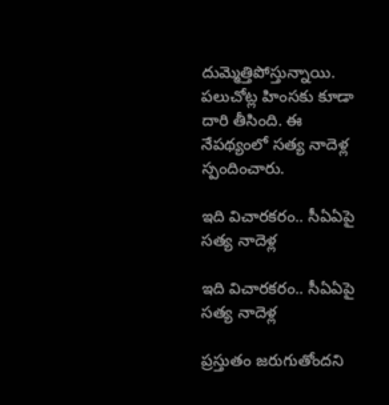దుమ్మెత్తిపోస్తున్నాయి. పలుచోట్ల హింసకు కూడా దారి తీసింది. ఈ నేపథ్యంలో సత్య నాదెళ్ల స్పందించారు.

ఇది విచారకరం.. సీఏఏపై సత్య నాదెళ్ల

ఇది విచారకరం.. సీఏఏపై సత్య నాదెళ్ల

ప్రస్తుతం జరుగుతోందని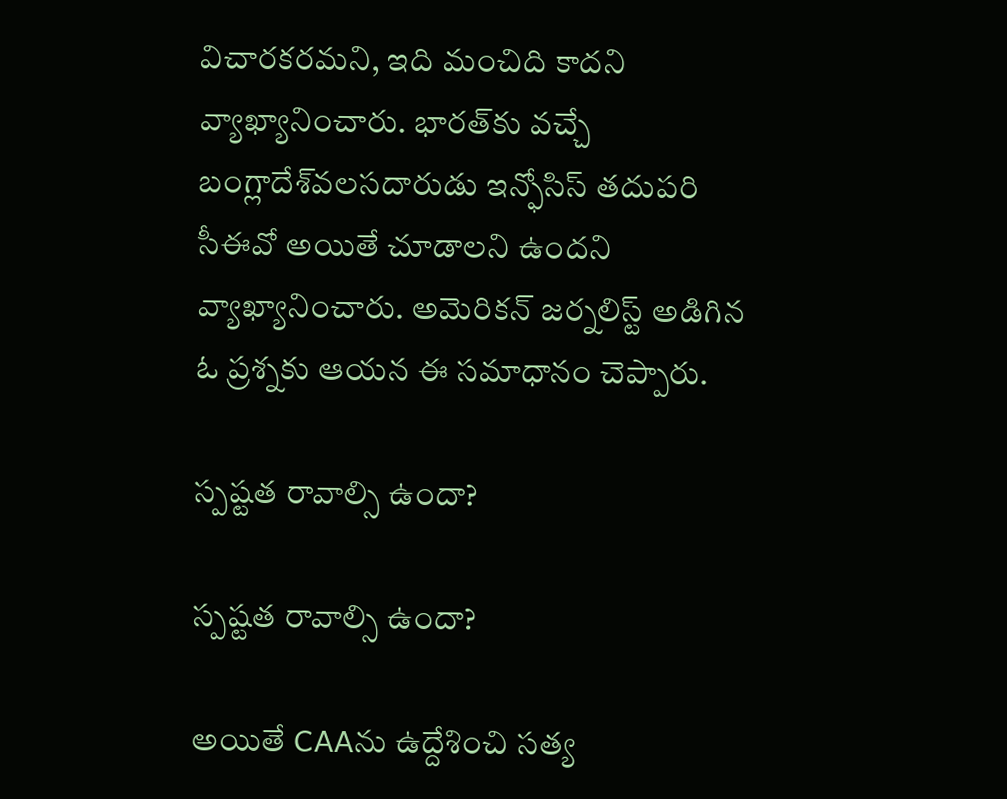విచారకరమని, ఇది మంచిది కాదని వ్యాఖ్యానించారు. భారత్‌కు వచ్చే బంగ్లాదేశ్‌వలసదారుడు ఇన్ఫోసిస్ తదుపరి సీఈవో అయితే చూడాలని ఉందని వ్యాఖ్యానించారు. అమెరికన్ జర్నలిస్ట్ అడిగిన ఓ ప్రశ్నకు ఆయన ఈ సమాధానం చెప్పారు.

స్పష్టత రావాల్సి ఉందా?

స్పష్టత రావాల్సి ఉందా?

అయితే CAAను ఉద్దేశించి సత్య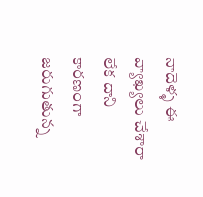నాదెళ్ళ ఈ వ్యాఖ్యలు చేశారా లేక దాని కారణంగా జరుగుతున్న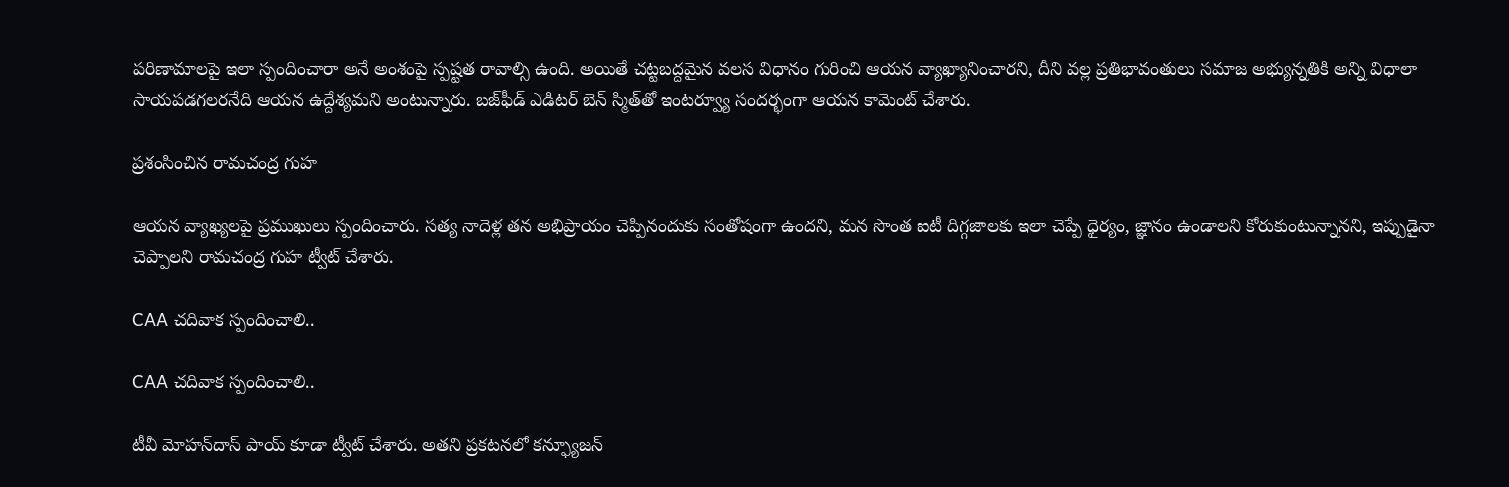పరిణామాలపై ఇలా స్పందించారా అనే అంశంపై స్పష్టత రావాల్సి ఉంది. అయితే చట్టబద్దమైన వలస విధానం గురించి ఆయన వ్యాఖ్యానించారని, దీని వల్ల ప్రతిభావంతులు సమాజ అభ్యున్నతికి అన్ని విధాలా సాయపడగలరనేది ఆయన ఉద్దేశ్యమని అంటున్నారు. బజ్‌ఫీడ్ ఎడిటర్ బెన్ స్మిత్‌తో ఇంటర్వ్యూ సందర్భంగా ఆయన కామెంట్ చేశారు.

ప్రశంసించిన రామచంద్ర గుహ

ఆయన వ్యాఖ్యలపై ప్రముఖులు స్పందించారు. సత్య నాదెళ్ల తన అభిప్రాయం చెప్పినందుకు సంతోషంగా ఉందని, మన సొంత ఐటీ దిగ్గజాలకు ఇలా చెప్పే ధైర్యం, జ్ఞానం ఉండాలని కోరుకుంటున్నానని, ఇప్పుడైనా చెప్పాలని రామచంద్ర గుహ ట్వీట్ చేశారు.

CAA చదివాక స్పందించాలి..

CAA చదివాక స్పందించాలి..

టీవీ మోహన్‌దాస్ పాయ్ కూడా ట్వీట్ చేశారు. అతని ప్రకటనలో కన్ఫ్యూజన్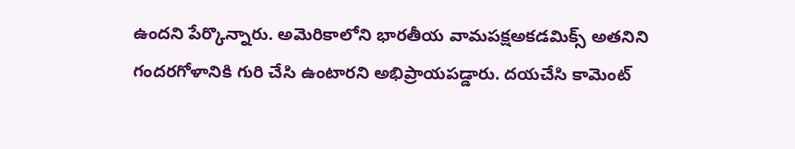ఉందని పేర్కొన్నారు. అమెరికాలోని భారతీయ వామపక్షఅకడమిక్స్ అతనిని గందరగోళానికి గురి చేసి ఉంటారని అభిప్రాయపడ్డారు. దయచేసి కామెంట్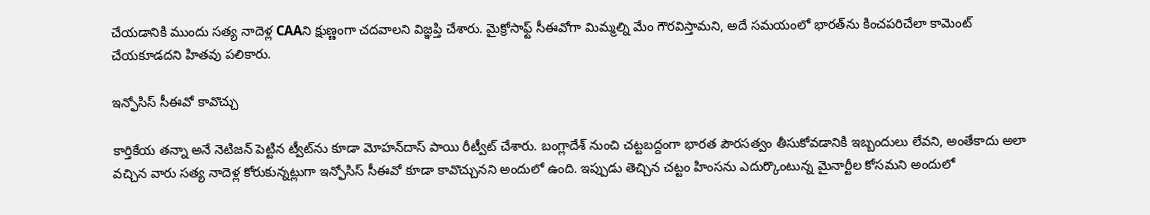చేయడానికి ముందు సత్య నాదెళ్ల CAAని క్షుణ్ణంగా చదవాలని విజ్ఞప్తి చేశారు. మైక్రోసాఫ్ట్ సీఈవోగా మిమ్మల్ని మేం గౌరవిస్తామని, అదే సమయంలో భారత్‌ను కించపరిచేలా కామెంట్ చేయకూడదని హితవు పలికారు.

ఇన్ఫోసిస్ సీఈవో కావొచ్చు

కార్తికేయ తన్నా అనే నెటిజన్ పెట్టిన ట్వీట్‌ను కూడా మోహన్‌దాస్ పాయి రీట్వీట్ చేశారు. బంగ్లాదేశ్ నుంచి చట్టబద్దంగా భారత పౌరసత్వం తీసుకోవడానికి ఇబ్బందులు లేవని, అంతేకాదు అలా వచ్చిన వారు సత్య నాదెళ్ల కోరుకున్నట్లుగా ఇన్ఫోసిస్ సీఈవో కూడా కావొచ్చునని అందులో ఉంది. ఇప్పుడు తెచ్చిన చట్టం హింసను ఎదుర్కొంటున్న మైనార్టీల కోసమని అందులో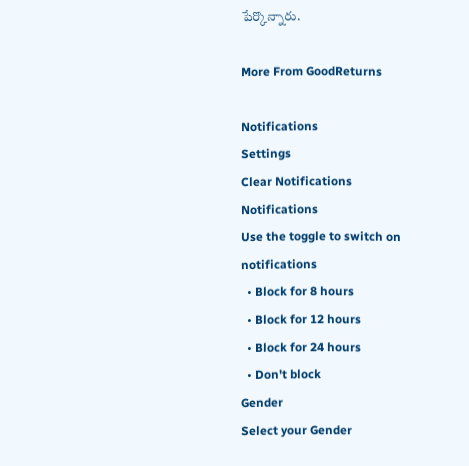పేర్కొన్నారు.

More From GoodReturns

Notifications
Settings
Clear Notifications
Notifications
Use the toggle to switch on notifications
  • Block for 8 hours
  • Block for 12 hours
  • Block for 24 hours
  • Don't block
Gender
Select your Gender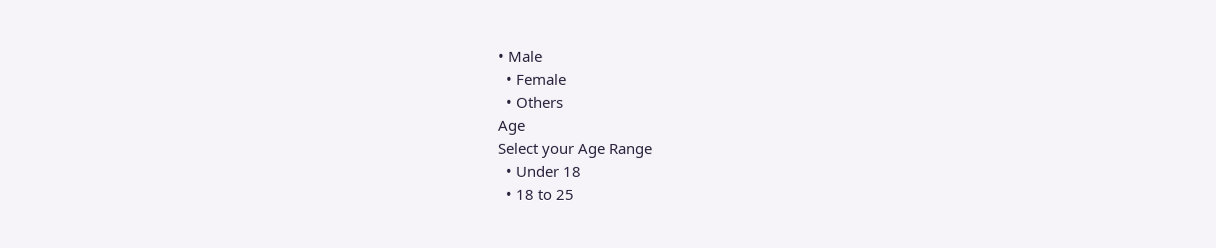• Male
  • Female
  • Others
Age
Select your Age Range
  • Under 18
  • 18 to 25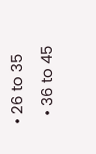• 26 to 35
  • 36 to 45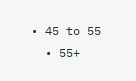• 45 to 55
  • 55+